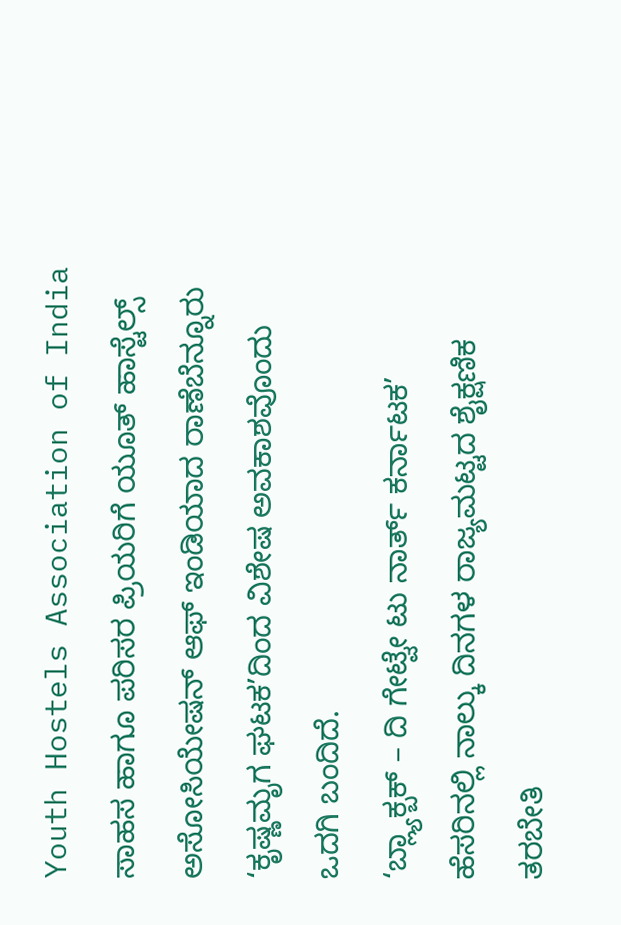Youth Hostels Association of India ಸಾಹಸ ಹಾಗೂ ಪರಿಸರ ಪ್ರಿಯರಿಗೆ ಯೂತ್ ಹಾಸ್ಟೆಲ್ಸ್ ಅಸೋಸಿಯೇಷನ್ ಆಫ್ ಇಂಡಿಯಾದ ರಾಣೆಬೆನ್ನೂರು ‘ಕೃಷ್ಣಮೃಗ ಘಟಕ’ದಿಂದ ವಿಶೇಷ ಅವಕಾಶವೊಂದು ಒದಗಿ ಬಂದಿದೆ.
‘ಬ್ಲ್ಯಾಕ್ಬಕ್ – ದಿ ಗೇಟ್ವೇ ಟು ನಾರ್ತ್ ಕರ್ನಾಟಕ’ ಹೆಸರಿನಲ್ಲಿ ನಾಲ್ಕು ದಿನಗಳ ರಾಜ್ಯಮಟ್ಟದ ಶೈಕ್ಷಣಿಕ ತರಬೇತಿ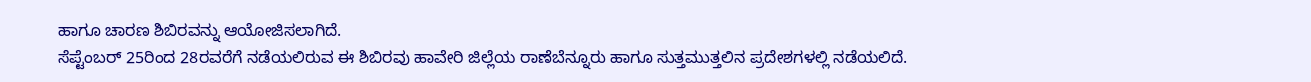ಹಾಗೂ ಚಾರಣ ಶಿಬಿರವನ್ನು ಆಯೋಜಿಸಲಾಗಿದೆ.
ಸೆಪ್ಟೆಂಬರ್ 25ರಿಂದ 28ರವರೆಗೆ ನಡೆಯಲಿರುವ ಈ ಶಿಬಿರವು ಹಾವೇರಿ ಜಿಲ್ಲೆಯ ರಾಣೆಬೆನ್ನೂರು ಹಾಗೂ ಸುತ್ತಮುತ್ತಲಿನ ಪ್ರದೇಶಗಳಲ್ಲಿ ನಡೆಯಲಿದೆ.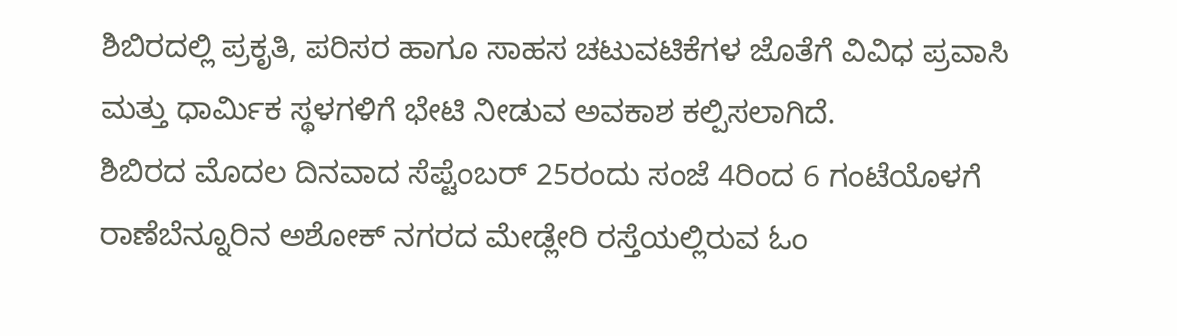ಶಿಬಿರದಲ್ಲಿ ಪ್ರಕೃತಿ, ಪರಿಸರ ಹಾಗೂ ಸಾಹಸ ಚಟುವಟಿಕೆಗಳ ಜೊತೆಗೆ ವಿವಿಧ ಪ್ರವಾಸಿ ಮತ್ತು ಧಾರ್ಮಿಕ ಸ್ಥಳಗಳಿಗೆ ಭೇಟಿ ನೀಡುವ ಅವಕಾಶ ಕಲ್ಪಿಸಲಾಗಿದೆ.
ಶಿಬಿರದ ಮೊದಲ ದಿನವಾದ ಸೆಪ್ಟೆಂಬರ್ 25ರಂದು ಸಂಜೆ 4ರಿಂದ 6 ಗಂಟೆಯೊಳಗೆ ರಾಣೆಬೆನ್ನೂರಿನ ಅಶೋಕ್ ನಗರದ ಮೇಡ್ಲೇರಿ ರಸ್ತೆಯಲ್ಲಿರುವ ಓಂ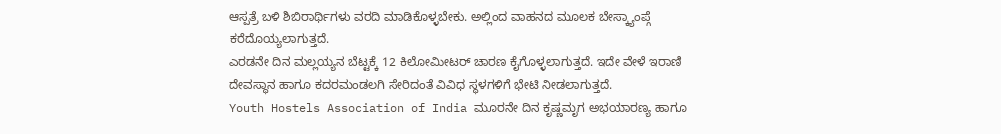ಆಸ್ಪತ್ರೆ ಬಳಿ ಶಿಬಿರಾರ್ಥಿಗಳು ವರದಿ ಮಾಡಿಕೊಳ್ಳಬೇಕು. ಅಲ್ಲಿಂದ ವಾಹನದ ಮೂಲಕ ಬೇಸ್ಕ್ಯಾಂಪ್ಗೆ ಕರೆದೊಯ್ಯಲಾಗುತ್ತದೆ.
ಎರಡನೇ ದಿನ ಮಲ್ಲಯ್ಯನ ಬೆಟ್ಟಕ್ಕೆ 12 ಕಿಲೋಮೀಟರ್ ಚಾರಣ ಕೈಗೊಳ್ಳಲಾಗುತ್ತದೆ. ಇದೇ ವೇಳೆ ಇರಾಣಿ ದೇವಸ್ಥಾನ ಹಾಗೂ ಕದರಮಂಡಲಗಿ ಸೇರಿದಂತೆ ವಿವಿಧ ಸ್ಥಳಗಳಿಗೆ ಭೇಟಿ ನೀಡಲಾಗುತ್ತದೆ.
Youth Hostels Association of India ಮೂರನೇ ದಿನ ಕೃಷ್ಣಮೃಗ ಅಭಯಾರಣ್ಯ ಹಾಗೂ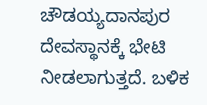ಚೌಡಯ್ಯದಾನಪುರ ದೇವಸ್ಥಾನಕ್ಕೆ ಭೇಟಿ ನೀಡಲಾಗುತ್ತದೆ. ಬಳಿಕ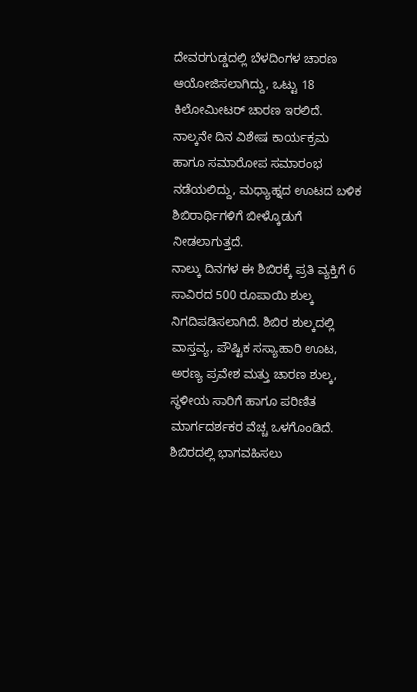ದೇವರಗುಡ್ಡದಲ್ಲಿ ಬೆಳದಿಂಗಳ ಚಾರಣ ಆಯೋಜಿಸಲಾಗಿದ್ದು, ಒಟ್ಟು 18 ಕಿಲೋಮೀಟರ್ ಚಾರಣ ಇರಲಿದೆ.
ನಾಲ್ಕನೇ ದಿನ ವಿಶೇಷ ಕಾರ್ಯಕ್ರಮ ಹಾಗೂ ಸಮಾರೋಪ ಸಮಾರಂಭ ನಡೆಯಲಿದ್ದು, ಮಧ್ಯಾಹ್ನದ ಊಟದ ಬಳಿಕ ಶಿಬಿರಾರ್ಥಿಗಳಿಗೆ ಬೀಳ್ಕೊಡುಗೆ ನೀಡಲಾಗುತ್ತದೆ.
ನಾಲ್ಕು ದಿನಗಳ ಈ ಶಿಬಿರಕ್ಕೆ ಪ್ರತಿ ವ್ಯಕ್ತಿಗೆ 6 ಸಾವಿರದ 500 ರೂಪಾಯಿ ಶುಲ್ಕ ನಿಗದಿಪಡಿಸಲಾಗಿದೆ. ಶಿಬಿರ ಶುಲ್ಕದಲ್ಲಿ ವಾಸ್ತವ್ಯ, ಪೌಷ್ಟಿಕ ಸಸ್ಯಾಹಾರಿ ಊಟ, ಅರಣ್ಯ ಪ್ರವೇಶ ಮತ್ತು ಚಾರಣ ಶುಲ್ಕ, ಸ್ಥಳೀಯ ಸಾರಿಗೆ ಹಾಗೂ ಪರಿಣಿತ ಮಾರ್ಗದರ್ಶಕರ ವೆಚ್ಚ ಒಳಗೊಂಡಿದೆ.
ಶಿಬಿರದಲ್ಲಿ ಭಾಗವಹಿಸಲು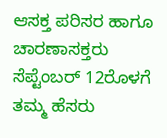ಆಸಕ್ತ ಪರಿಸರ ಹಾಗೂ ಚಾರಣಾಸಕ್ತರು ಸೆಪ್ಟೆಂಬರ್ 12ರೊಳಗೆ ತಮ್ಮ ಹೆಸರು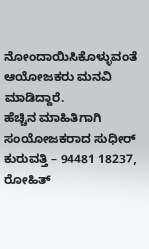ನೋಂದಾಯಿಸಿಕೊಳ್ಳುವಂತೆ ಆಯೋಜಕರು ಮನವಿ ಮಾಡಿದ್ದಾರೆ.
ಹೆಚ್ಚಿನ ಮಾಹಿತಿಗಾಗಿ ಸಂಯೋಜಕರಾದ ಸುಧೀರ್ ಕುರುವತ್ತಿ – 94481 18237, ರೋಹಿತ್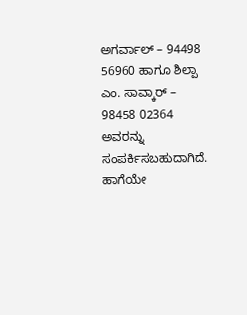ಅಗರ್ವಾಲ್ – 94498 56960 ಹಾಗೂ ಶಿಲ್ಪಾ ಎಂ. ಸಾವ್ಕಾರ್ – 98458 02364 ಅವರನ್ನು ಸಂಪರ್ಕಿಸಬಹುದಾಗಿದೆ.
ಹಾಗೆಯೇ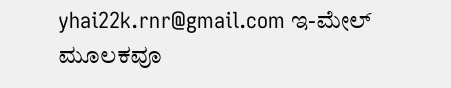yhai22k.rnr@gmail.com ಇ-ಮೇಲ್ ಮೂಲಕವೂ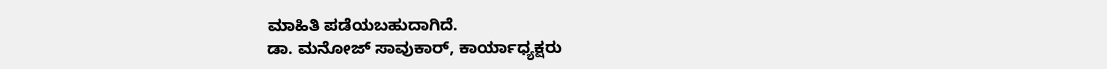ಮಾಹಿತಿ ಪಡೆಯಬಹುದಾಗಿದೆ.
ಡಾ. ಮನೋಜ್ ಸಾವುಕಾರ್, ಕಾರ್ಯಾಧ್ಯಕ್ಷರು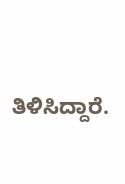ತಿಳಿಸಿದ್ದಾರೆ.